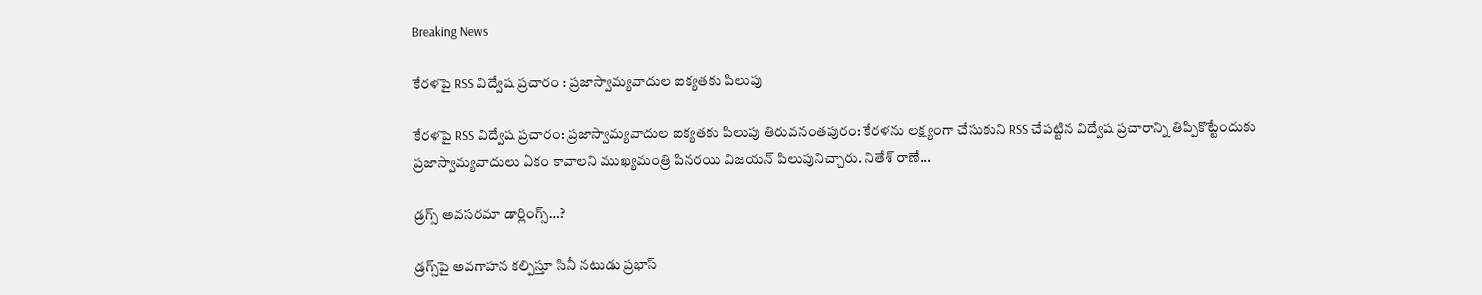Breaking News

కేరళపై RSS విద్వేష ప్రచారం : ప్రజాస్వామ్యవాదుల ఐక్యతకు పిలుపు

కేరళపై RSS విద్వేష ప్రచారం: ప్రజాస్వామ్యవాదుల ఐక్యతకు పిలుపు తిరువనంతపురం: కేరళను లక్ష్యంగా చేసుకుని RSS చేపట్టిన విద్వేష ప్రచారాన్ని తిప్పికొట్టేందుకు ప్రజాస్వామ్యవాదులు ఏకం కావాలని ముఖ్యమంత్రి పినరయి విజయన్ పిలుపునిచ్చారు. నితేశ్ రాణే...

డ్రగ్స్‌ అవసరమా డార్లింగ్స్‌…?

డ్రగ్స్‌పై అవగాహన కల్పిస్తూ సినీ నటుడు ప్రభాస్‌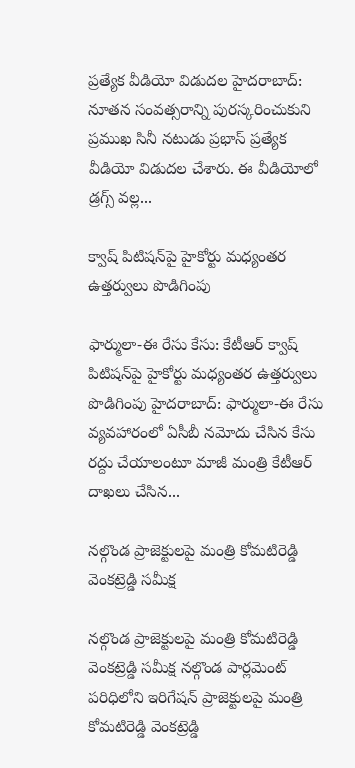ప్రత్యేక వీడియో విడుదల హైదరాబాద్: నూతన సంవత్సరాన్ని పురస్కరించుకుని ప్రముఖ సినీ నటుడు ప్రభాస్ ప్రత్యేక వీడియో విడుదల చేశారు. ఈ వీడియోలో డ్రగ్స్‌ వల్ల...

క్వాష్ పిటిషన్‌పై హైకోర్టు మధ్యంతర ఉత్తర్వులు పొడిగింపు

ఫార్ములా-ఈ రేసు కేసు: కేటీఆర్ క్వాష్ పిటిషన్‌పై హైకోర్టు మధ్యంతర ఉత్తర్వులు పొడిగింపు హైదరాబాద్: ఫార్ములా-ఈ రేసు వ్యవహారంలో ఏసీబీ నమోదు చేసిన కేసు రద్దు చేయాలంటూ మాజీ మంత్రి కేటీఆర్ దాఖలు చేసిన...

నల్గొండ ప్రాజెక్టులపై మంత్రి కోమటిరెడ్డి వెంకట్రెడ్డి సమీక్ష

నల్గొండ ప్రాజెక్టులపై మంత్రి కోమటిరెడ్డి వెంకట్రెడ్డి సమీక్ష నల్గొండ పార్లమెంట్ పరిధిలోని ఇరిగేషన్ ప్రాజెక్టులపై మంత్రి కోమటిరెడ్డి వెంకట్రెడ్డి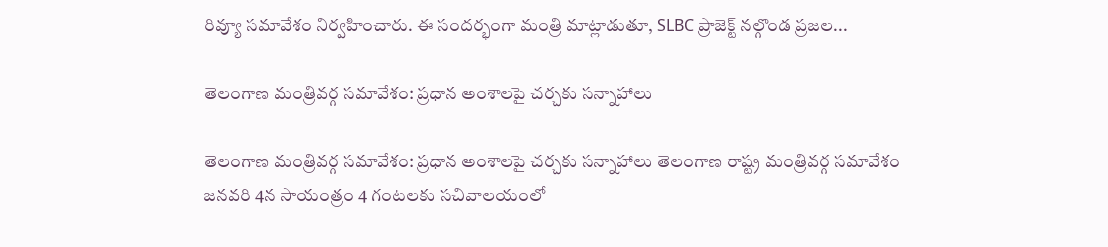రివ్యూ సమావేశం నిర్వహించారు. ఈ సందర్భంగా మంత్రి మాట్లాడుతూ, SLBC ప్రాజెక్ట్ నల్గొండ ప్రజల...

తెలంగాణ మంత్రివర్గ సమావేశం: ప్రధాన అంశాలపై చర్చకు సన్నాహాలు

తెలంగాణ మంత్రివర్గ సమావేశం: ప్రధాన అంశాలపై చర్చకు సన్నాహాలు తెలంగాణ రాష్ట్ర మంత్రివర్గ సమావేశం జనవరి 4న సాయంత్రం 4 గంటలకు సచివాలయంలో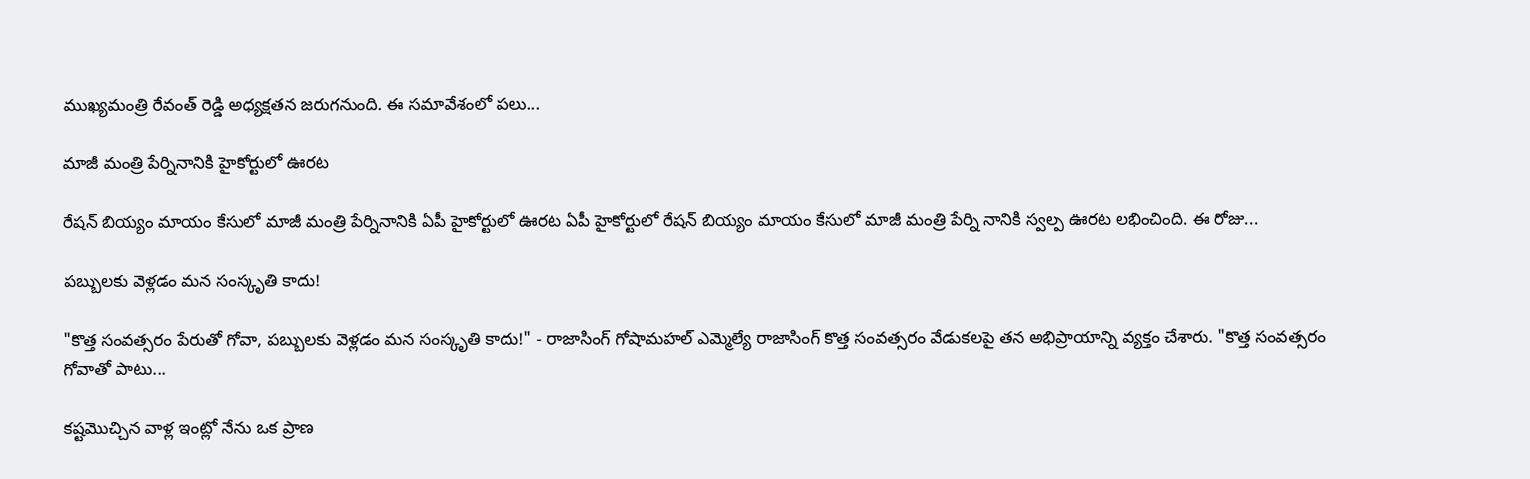ముఖ్యమంత్రి రేవంత్ రెడ్డి అధ్యక్షతన జరుగనుంది. ఈ సమావేశంలో పలు...

మాజీ మంత్రి పేర్నినానికి హైకోర్టులో ఊరట

రేషన్ బియ్యం మాయం కేసులో మాజీ మంత్రి పేర్నినానికి ఏపీ హైకోర్టులో ఊరట ఏపీ హైకోర్టులో రేషన్ బియ్యం మాయం కేసులో మాజీ మంత్రి పేర్ని నానికి స్వల్ప ఊరట లభించింది. ఈ రోజు...

పబ్బులకు వెళ్లడం మన సంస్కృతి కాదు!

"కొత్త సంవత్సరం పేరుతో గోవా, పబ్బులకు వెళ్లడం మన సంస్కృతి కాదు!" - రాజాసింగ్ గోషామహల్ ఎమ్మెల్యే రాజాసింగ్ కొత్త సంవత్సరం వేడుకలపై తన అభిప్రాయాన్ని వ్యక్తం చేశారు. "కొత్త సంవత్సరం గోవాతో పాటు...

కష్టమొచ్చిన వాళ్ల ఇంట్లో నేను ఒక ప్రాణ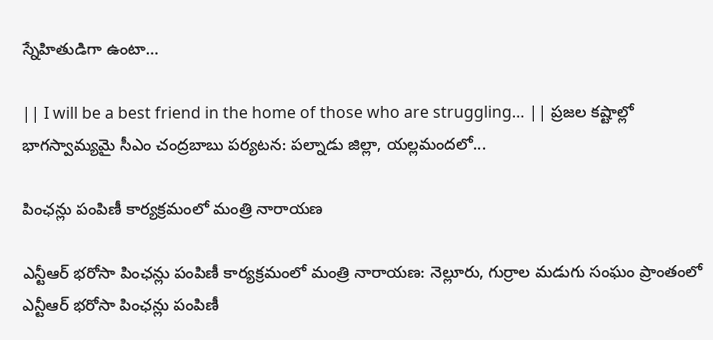స్నేహితుడిగా ఉంటా…

|| I will be a best friend in the home of those who are struggling… || ప్రజల కష్టాల్లో భాగస్వామ్యమై సీఎం చంద్రబాబు పర్యటన: పల్నాడు జిల్లా, యల్లమందలో...

పింఛన్లు పంపిణీ కార్యక్రమంలో మంత్రి నారాయణ

ఎన్టీఆర్ భరోసా పింఛన్లు పంపిణీ కార్యక్రమంలో మంత్రి నారాయణ: నెల్లూరు, గుర్రాల మడుగు సంఘం ప్రాంతంలో ఎన్టీఆర్ భరోసా పింఛన్లు పంపిణీ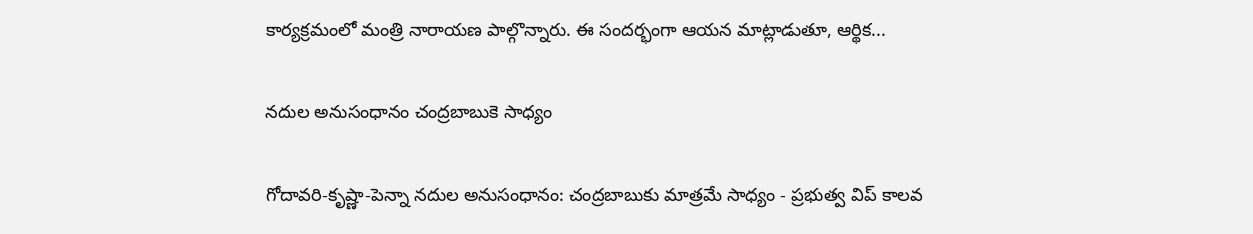కార్యక్రమంలో మంత్రి నారాయణ పాల్గొన్నారు. ఈ సందర్భంగా ఆయన మాట్లాడుతూ, ఆర్థిక...

నదుల అనుసంధానం చంద్రబాబుకె సాధ్యం

గోదావరి-కృష్ణా-పెన్నా నదుల అనుసంధానం: చంద్రబాబుకు మాత్రమే సాధ్యం - ప్రభుత్వ విప్ కాలవ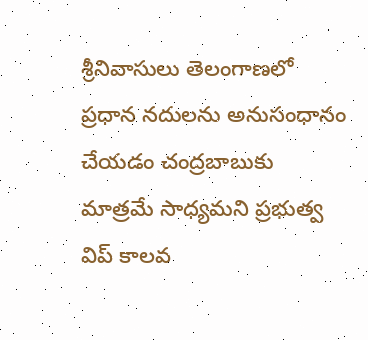శ్రీనివాసులు తెలంగాణలో ప్రధాన నదులను అనుసంధానం చేయడం చంద్రబాబుకు మాత్రమే సాధ్యమని ప్రభుత్వ విప్ కాలవ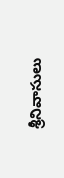శ్రీనివాసులు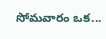సోమవారం ఒక...